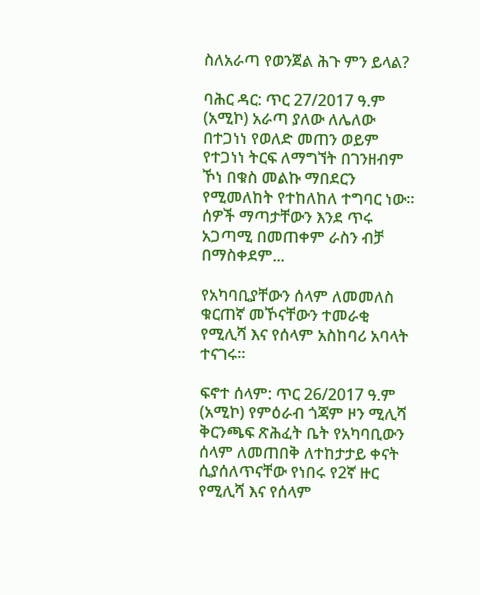ስለአራጣ የወንጀል ሕጉ ምን ይላል?

ባሕር ዳር: ጥር 27/2017 ዓ.ም (አሚኮ) አራጣ ያለው ለሌለው በተጋነነ የወለድ መጠን ወይም የተጋነነ ትርፍ ለማግኘት በገንዘብም ኾነ በቁስ መልኩ ማበደርን የሚመለከት የተከለከለ ተግባር ነው። ሰዎች ማጣታቸውን እንደ ጥሩ አጋጣሚ በመጠቀም ራስን ብቻ በማስቀደም...

የአካባቢያቸውን ሰላም ለመመለስ ቁርጠኛ መኾናቸውን ተመራቂ የሚሊሻ እና የሰላም አስከባሪ አባላት ተናገሩ።

ፍኖተ ሰላም: ጥር 26/2017 ዓ.ም (አሚኮ) የምዕራብ ጎጃም ዞን ሚሊሻ ቅርንጫፍ ጽሕፈት ቤት የአካባቢውን ሰላም ለመጠበቅ ለተከታታይ ቀናት ሲያሰለጥናቸው የነበሩ የ2ኛ ዙር የሚሊሻ እና የሰላም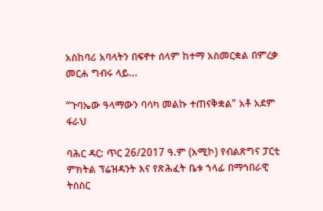አስከባሪ አባላትን በፍኖተ ሰላም ከተማ አስመርቋል በምረቃ መርሐ ግብሩ ላይ...

“ጉባኤው ዓላማውን ባሳካ መልኩ ተጠናቅቋል” አቶ አደም ፋራህ

ባሕር ዳር: ጥር 26/2017 ዓ.ም (አሚኮ) የብልጽግና ፓርቲ ምክትል ፕሬዝዳንት እና የጽሕፈት ቤቱ ኀላፊ በማኅበራዊ ትስስር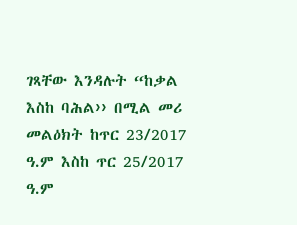ገጻቸው እንዳሉት “ከቃል እስከ ባሕል›› በሚል መሪ መልዕክት ከጥር 23/2017 ዓ.ም እስከ ጥር 25/2017 ዓ.ም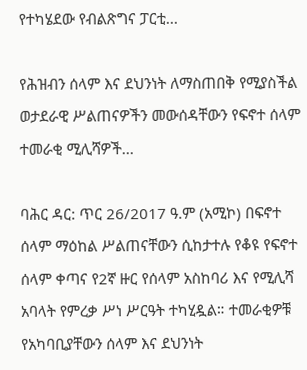የተካሄደው የብልጽግና ፓርቲ...

የሕዝብን ሰላም እና ደህንነት ለማስጠበቅ የሚያስችል ወታደራዊ ሥልጠናዎችን መውሰዳቸውን የፍኖተ ሰላም ተመራቂ ሚሊሻዎች...

ባሕር ዳር: ጥር 26/2017 ዓ.ም (አሚኮ) በፍኖተ ሰላም ማዕከል ሥልጠናቸውን ሲከታተሉ የቆዩ የፍኖተ ሰላም ቀጣና የ2ኛ ዙር የሰላም አስከባሪ እና የሚሊሻ አባላት የምረቃ ሥነ ሥርዓት ተካሂዷል። ተመራቂዎቹ የአካባቢያቸውን ሰላም እና ደህንነት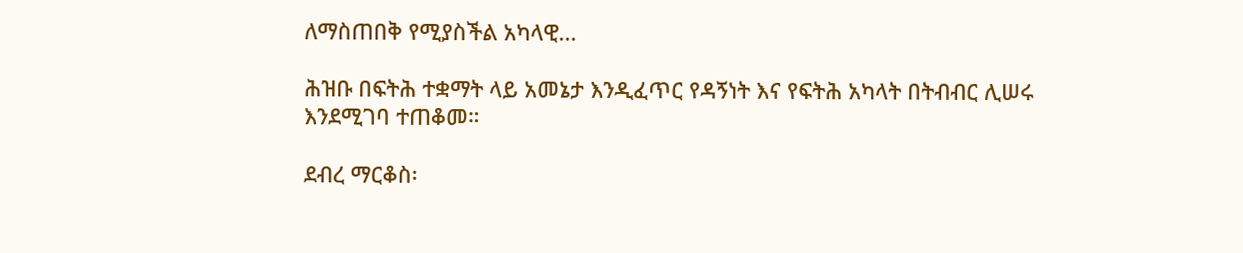ለማስጠበቅ የሚያስችል አካላዊ...

ሕዝቡ በፍትሕ ተቋማት ላይ አመኔታ እንዲፈጥር የዳኝነት እና የፍትሕ አካላት በትብብር ሊሠሩ እንደሚገባ ተጠቆመ።

ደብረ ማርቆስ፡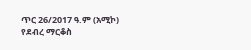ጥር 26/2017 ዓ.ም (አሚኮ) የደብረ ማርቆስ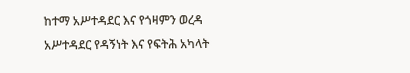ከተማ አሥተዳደር እና የጎዛምን ወረዳ አሥተዳደር የዳኝነት እና የፍትሕ አካላት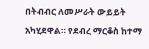በትብብር ለመሥራት ውይይት አካሂደዋል። የደብረ ማርቆስ ከተማ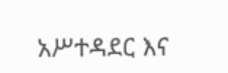አሥተዳደር እና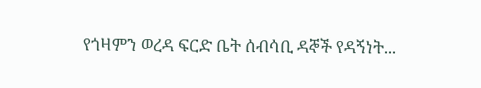የጎዛምን ወረዳ ፍርድ ቤት ሰብሳቢ ዳኞች የዳኝነት...